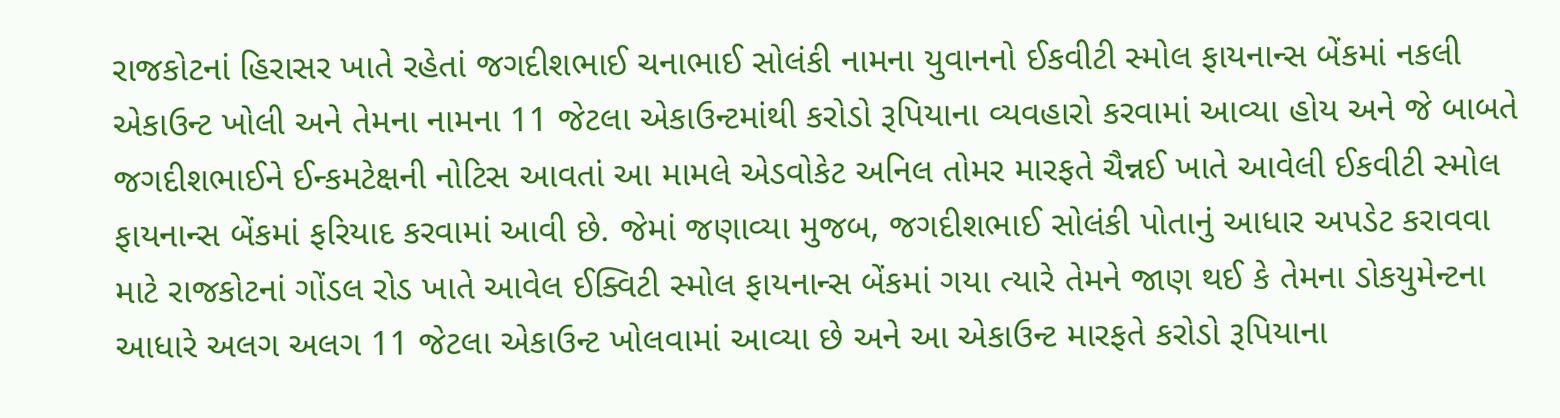રાજકોટનાં હિરાસર ખાતે રહેતાં જગદીશભાઈ ચનાભાઈ સોલંકી નામના યુવાનનો ઈકવીટી સ્મોલ ફાયનાન્સ બેંકમાં નકલી એકાઉન્ટ ખોલી અને તેમના નામના 11 જેટલા એકાઉન્ટમાંથી કરોડો રૂપિયાના વ્યવહારો કરવામાં આવ્યા હોય અને જે બાબતે જગદીશભાઈને ઈન્કમટેક્ષની નોટિસ આવતાં આ મામલે એડવોકેટ અનિલ તોમર મારફતે ચૈન્નઈ ખાતે આવેલી ઈકવીટી સ્મોલ ફાયનાન્સ બેંકમાં ફરિયાદ કરવામાં આવી છે. જેમાં જણાવ્યા મુજબ, જગદીશભાઈ સોલંકી પોતાનું આધાર અપડેટ કરાવવા માટે રાજકોટનાં ગોંડલ રોડ ખાતે આવેલ ઈક્વિટી સ્મોલ ફાયનાન્સ બેંકમાં ગયા ત્યારે તેમને જાણ થઈ કે તેમના ડોકયુમેન્ટના આધારે અલગ અલગ 11 જેટલા એકાઉન્ટ ખોલવામાં આવ્યા છે અને આ એકાઉન્ટ મારફતે કરોડો રૂપિયાના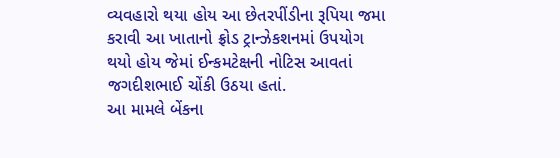વ્યવહારો થયા હોય આ છેતરપીંડીના રૂપિયા જમા કરાવી આ ખાતાનો ફ્રોડ ટ્રાન્ઝેકશનમાં ઉપયોગ થયો હોય જેમાં ઈન્કમટેક્ષની નોટિસ આવતાં જગદીશભાઈ ચોંકી ઉઠયા હતાં.
આ મામલે બેંકના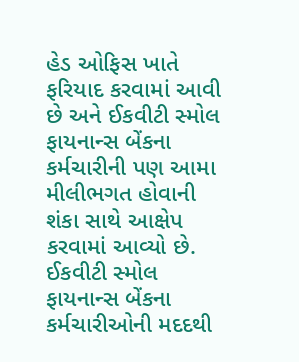હેડ ઓફિસ ખાતે ફરિયાદ કરવામાં આવી છે અને ઈકવીટી સ્મોલ ફાયનાન્સ બેંકના કર્મચારીની પણ આમા મીલીભગત હોવાની શંકા સાથે આક્ષેપ કરવામાં આવ્યો છે. ઈકવીટી સ્મોલ ફાયનાન્સ બેંકના કર્મચારીઓની મદદથી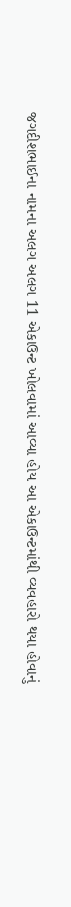જગદીશભાઈના નામના અલગ અલગ 11 એકાઉન્ટ ખોલવામાં આવ્યા હોય આ એકાઉન્ટમાંથી વ્યવહારો થયા હોવાનું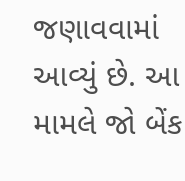જણાવવામાં આવ્યું છે. આ મામલે જો બેંક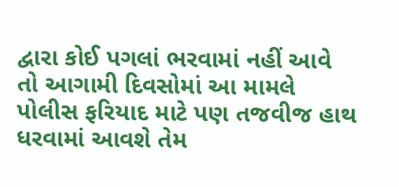દ્વારા કોઈ પગલાં ભરવામાં નહીં આવે તો આગામી દિવસોમાં આ મામલે પોલીસ ફરિયાદ માટે પણ તજવીજ હાથ ધરવામાં આવશે તેમ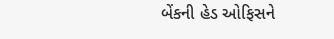બેંકની હેડ ઓફિસને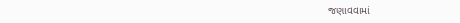જણાવવામાં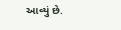આવ્યું છે.